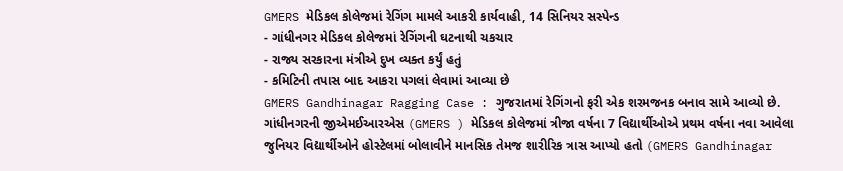GMERS મેડિકલ કોલેજમાં રેગિંગ મામલે આકરી કાર્યવાહી, 14 સિનિયર સસ્પેન્ડ
- ગાંધીનગર મેડિકલ કોલેજમાં રેગિંગની ઘટનાથી ચકચાર
- રાજ્ય સરકારના મંત્રીએ દુખ વ્યક્ત કર્યું હતું
- કમિટિની તપાસ બાદ આકરા પગલાં લેવામાં આવ્યા છે
GMERS Gandhinagar Ragging Case : ગુજરાતમાં રેગિંગનો ફરી એક શરમજનક બનાવ સામે આવ્યો છે. ગાંધીનગરની જીએમઈઆરએસ (GMERS ) મેડિકલ કોલેજમાં ત્રીજા વર્ષના 7 વિદ્યાર્થીઓએ પ્રથમ વર્ષના નવા આવેલા જુનિયર વિદ્યાર્થીઓને હોસ્ટેલમાં બોલાવીને માનસિક તેમજ શારીરિક ત્રાસ આપ્યો હતો (GMERS Gandhinagar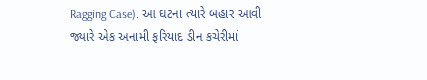Ragging Case). આ ઘટના ત્યારે બહાર આવી જ્યારે એક અનામી ફરિયાદ ડીન કચેરીમાં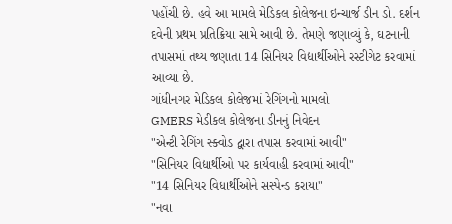પહોંચી છે. હવે આ મામલે મેડિકલ કોલેજના ઇન્ચાર્જ ડીન ડો. દર્શન દવેની પ્રથમ પ્રતિક્રિયા સામે આવી છે. તેમણે જણાવ્યું કે, ઘટનાની તપાસમાં તથ્ય જણાતા 14 સિનિયર વિદ્યાર્થીઓને રસ્ટીગેટ કરવામાં આવ્યા છે.
ગાંધીનગર મેડિકલ કોલેજમાં રેગિંગનો મામલો
GMERS મેડીકલ કોલેજના ડીનનું નિવેદન
"એન્ટી રેગિંગ સ્ક્વોડ દ્વારા તપાસ કરવામાં આવી"
"સિનિયર વિદ્યાર્થીઓ પર કાર્યવાહી કરવામાં આવી"
"14 સિનિયર વિધાર્થીઓને સસ્પેન્ડ કરાયા"
"નવા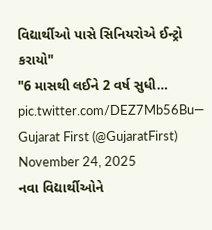વિદ્યાર્થીઓ પાસે સિનિયરોએ ઈન્ટ્રો કરાયો"
"6 માસથી લઈને 2 વર્ષ સુધી… pic.twitter.com/DEZ7Mb56Bu— Gujarat First (@GujaratFirst) November 24, 2025
નવા વિદ્યાર્થીઓને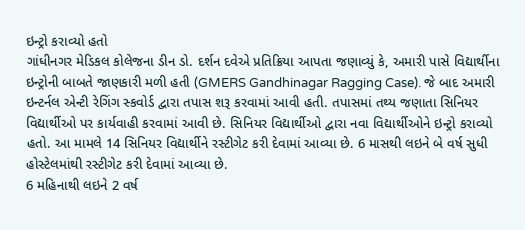ઇન્ટ્રો કરાવ્યો હતો
ગાંધીનગર મેડિકલ કોલેજના ડીન ડો. દર્શન દવેએ પ્રતિક્રિયા આપતા જણાવ્યું કે, અમારી પાસે વિદ્યાર્થીના ઇન્ટ્રોની બાબતે જાણકારી મળી હતી (GMERS Gandhinagar Ragging Case). જે બાદ અમારી ઇન્ટર્નલ એન્ટી રેગિંગ સ્કવોર્ડ દ્વારા તપાસ શરૂ કરવામાં આવી હતી. તપાસમાં તથ્ય જણાતા સિનિયર વિદ્યાર્થીઓ પર કાર્યવાહી કરવામાં આવી છે. સિનિયર વિદ્યાર્થીઓ દ્વારા નવા વિદ્યાર્થીઓને ઇન્ટ્રો કરાવ્યો હતો. આ મામલે 14 સિનિયર વિદ્યાર્થીને રસ્ટીગેટ કરી દેવામાં આવ્યા છે. 6 માસથી લઇને બે વર્ષ સુધી હોસ્ટેલમાંથી રસ્ટીગેટ કરી દેવામાં આવ્યા છે.
6 મહિનાથી લઇને 2 વર્ષ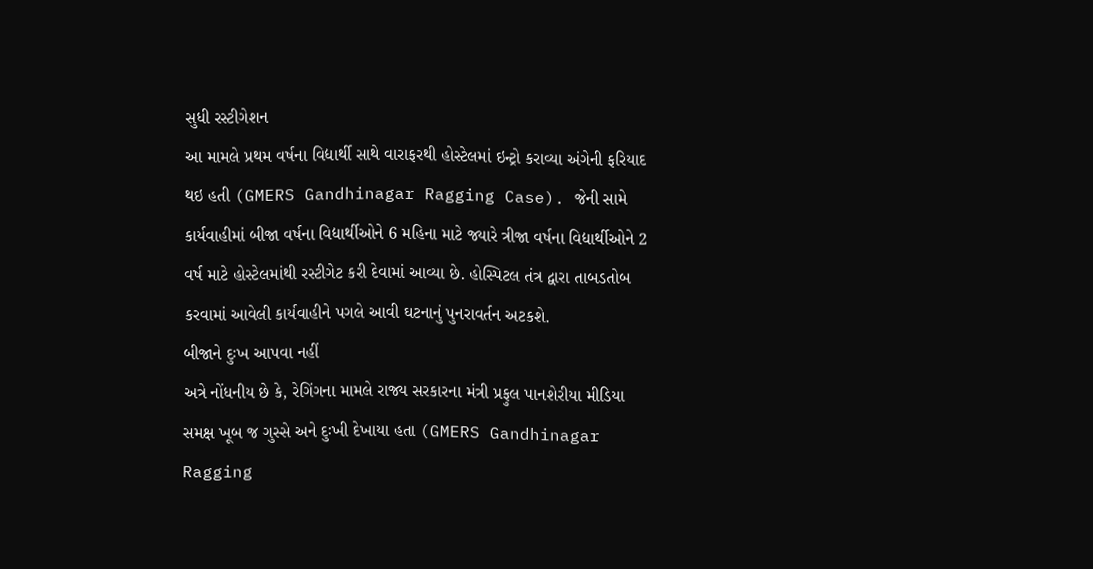સુધી રસ્ટીગેશન
આ મામલે પ્રથમ વર્ષના વિદ્યાર્થી સાથે વારાફરથી હોસ્ટેલમાં ઇન્ટ્રો કરાવ્યા અંગેની ફરિયાદ થઇ હતી (GMERS Gandhinagar Ragging Case). જેની સામે કાર્યવાહીમાં બીજા વર્ષના વિદ્યાર્થીઓને 6 મહિના માટે જ્યારે ત્રીજા વર્ષના વિદ્યાર્થીઓને 2 વર્ષ માટે હોસ્ટેલમાંથી રસ્ટીગેટ કરી દેવામાં આવ્યા છે. હોસ્પિટલ તંત્ર દ્વારા તાબડતોબ કરવામાં આવેલી કાર્યવાહીને પગલે આવી ઘટનાનું પુનરાવર્તન અટકશે.
બીજાને દુઃખ આપવા નહીં
અત્રે નોંધનીય છે કે, રેગિંગના મામલે રાજ્ય સરકારના મંત્રી પ્રફુલ પાનશેરીયા મીડિયા સમક્ષ ખૂબ જ ગુસ્સે અને દુઃખી દેખાયા હતા (GMERS Gandhinagar Ragging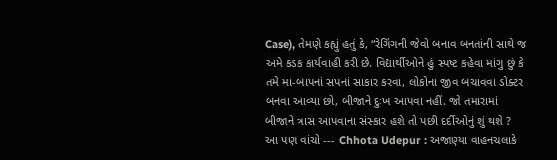Case), તેમણે કહ્યું હતું કે, “રેગિંગની જેવો બનાવ બનતાંની સાથે જ અમે કડક કાર્યવાહી કરી છે. વિદ્યાર્થીઓને હું સ્પષ્ટ કહેવા માંગુ છું કે તમે મા-બાપનાં સપનાં સાકાર કરવા, લોકોના જીવ બચાવવા ડોક્ટર બનવા આવ્યા છો, બીજાને દુઃખ આપવા નહીં. જો તમારામાં બીજાને ત્રાસ આપવાના સંસ્કાર હશે તો પછી દર્દીઓનું શું થશે ?
આ પણ વાંચો --- Chhota Udepur : અજાણ્યા વાહનચલાકે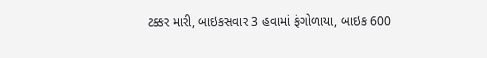ટક્કર મારી, બાઇકસવાર 3 હવામાં ફંગોળાયા, બાઇક 600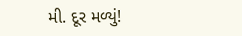મી. દૂર મળ્યું!